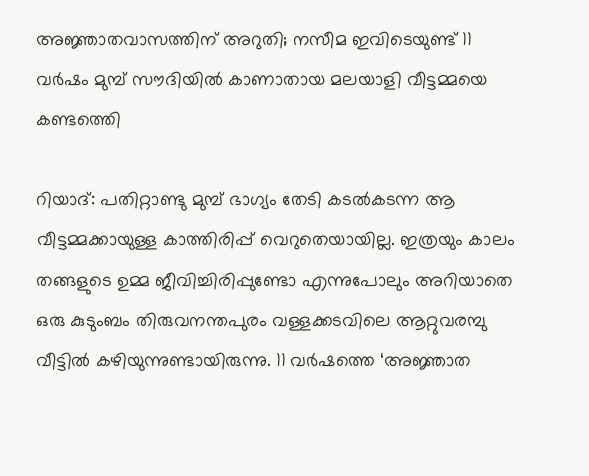അജ്ഞാതവാസത്തിന് അറുതി; നസീമ ഇവിടെയുണ്ട് 11 വര്‍ഷം മുമ്പ് സൗദിയില്‍ കാണാതായ മലയാളി വീട്ടമ്മയെ കണ്ടത്തെി

റിയാദ്: പതിറ്റാണ്ടു മുമ്പ് ഭാഗ്യം തേടി കടല്‍കടന്ന ആ വീട്ടമ്മക്കായുള്ള കാത്തിരിപ്പ് വെറുതെയായില്ല. ഇത്രയും കാലം തങ്ങളുടെ ഉമ്മ ജീവിച്ചിരിപ്പുണ്ടോ എന്നുപോലും അറിയാതെ ഒരു കുടുംബം തിരുവനന്തപുരം വള്ളക്കടവിലെ ആറ്റുവരമ്പു വീട്ടില്‍ കഴിയുന്നുണ്ടായിരുന്നു. 11 വര്‍ഷത്തെ ‘അജ്ഞാത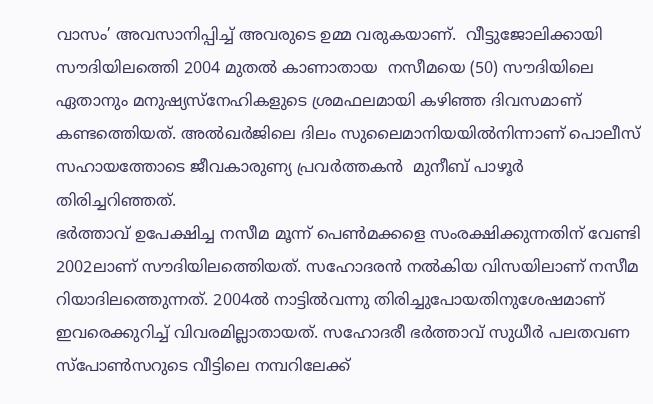വാസം’ അവസാനിപ്പിച്ച് അവരുടെ ഉമ്മ വരുകയാണ്.  വീട്ടുജോലിക്കായി സൗദിയിലത്തെി 2004 മുതല്‍ കാണാതായ  നസീമയെ (50) സൗദിയിലെ ഏതാനും മനുഷ്യസ്നേഹികളുടെ ശ്രമഫലമായി കഴിഞ്ഞ ദിവസമാണ് കണ്ടത്തെിയത്. അല്‍ഖര്‍ജിലെ ദിലം സുലൈമാനിയയില്‍നിന്നാണ് പൊലീസ് സഹായത്തോടെ ജീവകാരുണ്യ പ്രവര്‍ത്തകന്‍  മുനീബ് പാഴൂര്‍ തിരിച്ചറിഞ്ഞത്.
ഭര്‍ത്താവ് ഉപേക്ഷിച്ച നസീമ മൂന്ന് പെണ്‍മക്കളെ സംരക്ഷിക്കുന്നതിന് വേണ്ടി 2002ലാണ് സൗദിയിലത്തെിയത്. സഹോദരന്‍ നല്‍കിയ വിസയിലാണ് നസീമ റിയാദിലത്തെുന്നത്. 2004ല്‍ നാട്ടില്‍വന്നു തിരിച്ചുപോയതിനുശേഷമാണ് ഇവരെക്കുറിച്ച് വിവരമില്ലാതായത്. സഹോദരീ ഭര്‍ത്താവ് സുധീര്‍ പലതവണ സ്പോണ്‍സറുടെ വീട്ടിലെ നമ്പറിലേക്ക്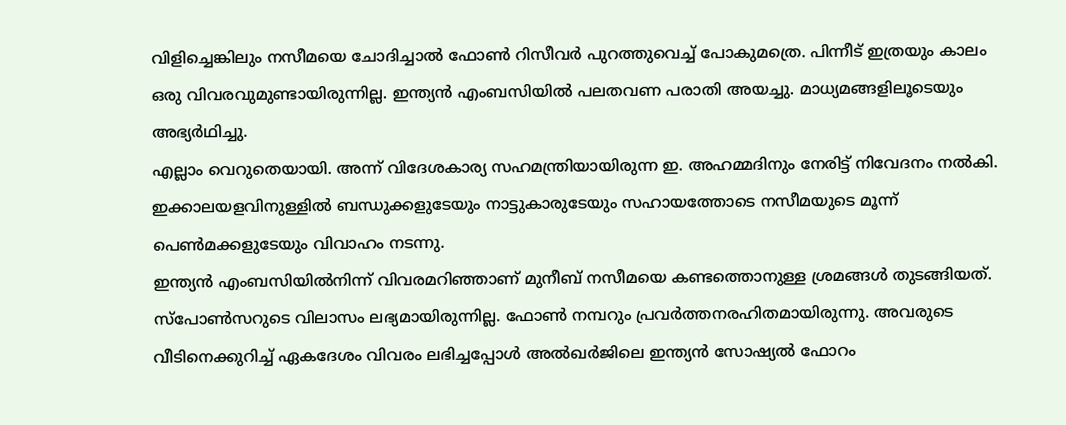വിളിച്ചെങ്കിലും നസീമയെ ചോദിച്ചാല്‍ ഫോണ്‍ റിസീവര്‍ പുറത്തുവെച്ച് പോകുമത്രെ. പിന്നീട് ഇത്രയും കാലം ഒരു വിവരവുമുണ്ടായിരുന്നില്ല. ഇന്ത്യന്‍ എംബസിയില്‍ പലതവണ പരാതി അയച്ചു. മാധ്യമങ്ങളിലൂടെയും അഭ്യര്‍ഥിച്ചു.
എല്ലാം വെറുതെയായി. അന്ന് വിദേശകാര്യ സഹമന്ത്രിയായിരുന്ന ഇ. അഹമ്മദിനും നേരിട്ട് നിവേദനം നല്‍കി. ഇക്കാലയളവിനുള്ളില്‍ ബന്ധുക്കളുടേയും നാട്ടുകാരുടേയും സഹായത്തോടെ നസീമയുടെ മൂന്ന് പെണ്‍മക്കളുടേയും വിവാഹം നടന്നു.
ഇന്ത്യന്‍ എംബസിയില്‍നിന്ന് വിവരമറിഞ്ഞാണ് മുനീബ് നസീമയെ കണ്ടത്തൊനുള്ള ശ്രമങ്ങള്‍ തുടങ്ങിയത്. സ്പോണ്‍സറുടെ വിലാസം ലഭ്യമായിരുന്നില്ല. ഫോണ്‍ നമ്പറും പ്രവര്‍ത്തനരഹിതമായിരുന്നു. അവരുടെ വീടിനെക്കുറിച്ച് ഏകദേശം വിവരം ലഭിച്ചപ്പോള്‍ അല്‍ഖര്‍ജിലെ ഇന്ത്യന്‍ സോഷ്യല്‍ ഫോറം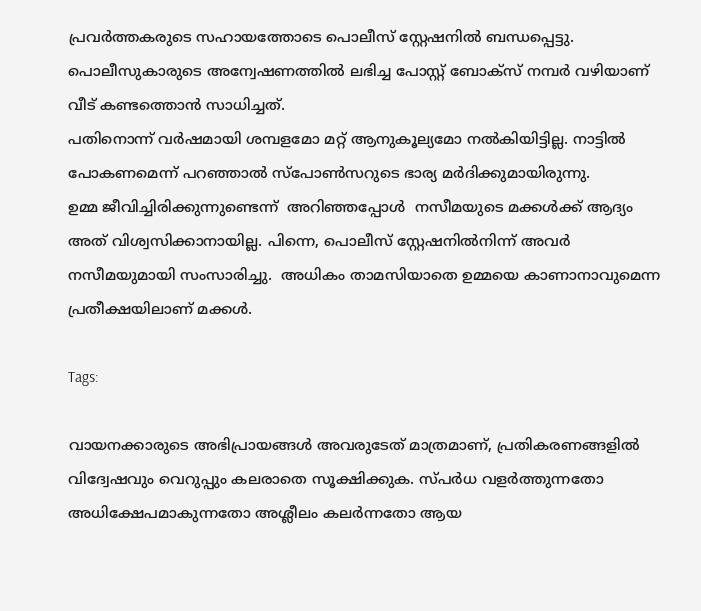പ്രവര്‍ത്തകരുടെ സഹായത്തോടെ പൊലീസ് സ്റ്റേഷനില്‍ ബന്ധപ്പെട്ടു. പൊലീസുകാരുടെ അന്വേഷണത്തില്‍ ലഭിച്ച പോസ്റ്റ് ബോക്സ് നമ്പര്‍ വഴിയാണ് വീട് കണ്ടത്തൊന്‍ സാധിച്ചത്.
പതിനൊന്ന് വര്‍ഷമായി ശമ്പളമോ മറ്റ് ആനുകൂല്യമോ നല്‍കിയിട്ടില്ല. നാട്ടില്‍ പോകണമെന്ന് പറഞ്ഞാല്‍ സ്പോണ്‍സറുടെ ഭാര്യ മര്‍ദിക്കുമായിരുന്നു.
ഉമ്മ ജീവിച്ചിരിക്കുന്നുണ്ടെന്ന്  അറിഞ്ഞപ്പോള്‍  നസീമയുടെ മക്കള്‍ക്ക് ആദ്യം അത് വിശ്വസിക്കാനായില്ല. പിന്നെ, പൊലീസ് സ്റ്റേഷനില്‍നിന്ന് അവര്‍ നസീമയുമായി സംസാരിച്ചു.  അധികം താമസിയാതെ ഉമ്മയെ കാണാനാവുമെന്ന പ്രതീക്ഷയിലാണ് മക്കള്‍.

Tags:

വായനക്കാരുടെ അഭിപ്രായങ്ങള്‍ അവരുടേത് മാത്രമാണ്, പ്രതികരണങ്ങളിൽ വിദ്വേഷവും വെറുപ്പും കലരാതെ സൂക്ഷിക്കുക. സ്പർധ വളർത്തുന്നതോ അധിക്ഷേപമാകുന്നതോ അശ്ലീലം കലർന്നതോ ആയ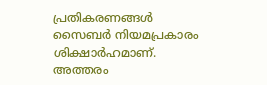പ്രതികരണങ്ങൾ സൈബർ നിയമപ്രകാരം ശിക്ഷാർഹമാണ്. അത്തരം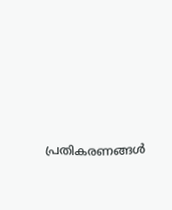പ്രതികരണങ്ങൾ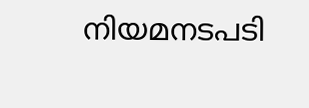നിയമനടപടി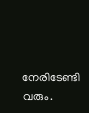നേരിടേണ്ടി വരും.